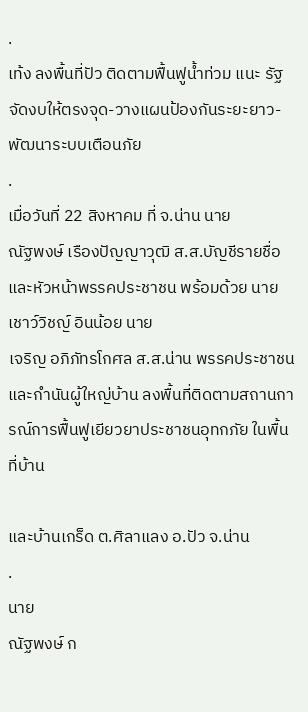.
เท้ง ลงพื้นที่ปัว ติดตามฟื้นฟูน้ำท่วม แนะ รัฐจัดงบให้ตรงจุด-วางแผนป้องกันระยะยาว-พัฒนาระบบเตือนภัย
.
เมื่อวันที่ 22 สิงหาคม ที่ จ.น่าน นาย
ณัฐพงษ์ เรืองปัญญาวุฒิ ส.ส.บัญชีรายชื่อ และหัวหน้าพรรคประชาชน พร้อมด้วย นาย
เชาว์วิชญ์ อินน้อย นาย
เจริญ อภิภัทรโกศล ส.ส.น่าน พรรคประชาชน และกำนันผู้ใหญ่บ้าน ลงพื้นที่ติดตามสถานการณ์การฟื้นฟูเยียวยาประชาชนอุทกภัย ในพื้นที่บ้าน

และบ้านเกร็ด ต.ศิลาแลง อ.ปัว จ.น่าน
.
นาย
ณัฐพงษ์ ก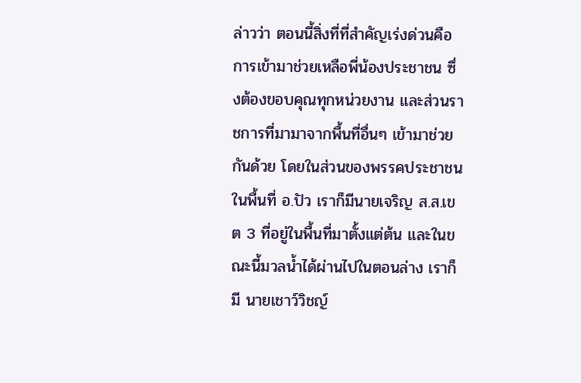ล่าวว่า ตอนนี้สิ่งที่ที่สำคัญเร่งด่วนคือการเข้ามาช่วยเหลือพี่น้องประชาชน ซึ่งต้องขอบคุณทุกหน่วยงาน และส่วนราชการที่มามาจากพื้นที่อื่นๆ เข้ามาช่วยกันด้วย โดยในส่วนของพรรคประชาชนในพื้นที่ อ.ปัว เราก็มีนายเจริญ ส.ส.เขต 3 ที่อยู่ในพื้นที่มาตั้งแต่ต้น และในขณะนี้มวลน้ำได้ผ่านไปในตอนล่าง เราก็มี นายเชาว์วิชญ์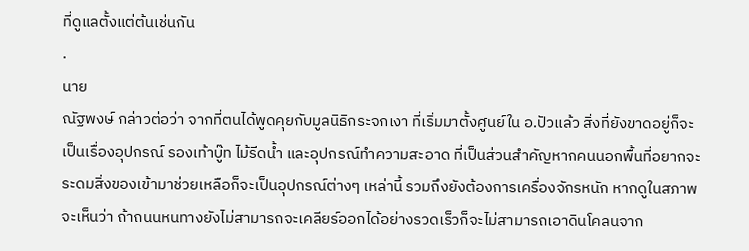ที่ดูแลตั้งแต่ต้นเช่นกัน
.
นาย
ณัฐพงษ์ กล่าวต่อว่า จากที่ตนได้พูดคุยกับมูลนิธิกระจกเงา ที่เริ่มมาตั้งศูนย์ใน อ.ปัวแล้ว สิ่งที่ยังขาดอยู่ก็จะเป็นเรื่องอุปกรณ์ รองเท้าบู๊ท ไม้รีดน้ำ และอุปกรณ์ทำความสะอาด ที่เป็นส่วนสำคัญหากคนนอกพื้นที่อยากจะระดมสิ่งของเข้ามาช่วยเหลือก็จะเป็นอุปกรณ์ต่างๆ เหล่านี้ รวมถึงยังต้องการเครื่องจักรหนัก หากดูในสภาพจะเห็นว่า ถ้าถนนหนทางยังไม่สามารถจะเคลียร์ออกได้อย่างรวดเร็วก็จะไม่สามารถเอาดินโคลนจาก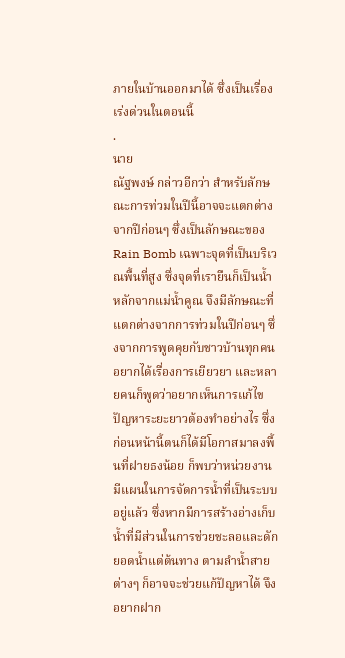ภายในบ้านออกมาได้ ซึ่งเป็นเรื่องเร่งด่วนในตอนนี้
.
นาย
ณัฐพงษ์ กล่าวอีกว่า สำหรับลักษณะการท่วมในปีนี้อาจจะแตกต่างจากปีก่อนๆ ซึ่งเป็นลักษณะของ Rain Bomb เฉพาะจุดที่เป็นบริเวณพื้นที่สูง ซึ่งจุดที่เรายืนก็เป็นน้ำหลักจากแม่น้ำคูณ จึงมีลักษณะที่แตกต่างจากการท่วมในปีก่อนๆ ซึ่งจากการพูดคุยกับชาวบ้านทุกคนอยากได้เรื่องการเยียวยา และหลายคนก็พูดว่าอยากเห็นการแก้ไขปัญหาระยะยาวต้องทำอย่างไร ซึ่งก่อนหน้านี้ตนก็ได้มีโอกาสมาลงพื้นที่ฝายธงน้อย ก็พบว่าหน่วยงานมีแผนในการจัดการน้ำที่เป็นระบบอยู่แล้ว ซึ่งหากมีการสร้างอ่างเก็บน้ำที่มีส่วนในการช่วยชะลอและดักยอดน้ำแต่ต้นทาง ตามลำน้ำสายต่างๆ ก็อาจจะช่วยแก้ปัญหาได้ จึงอยากฝาก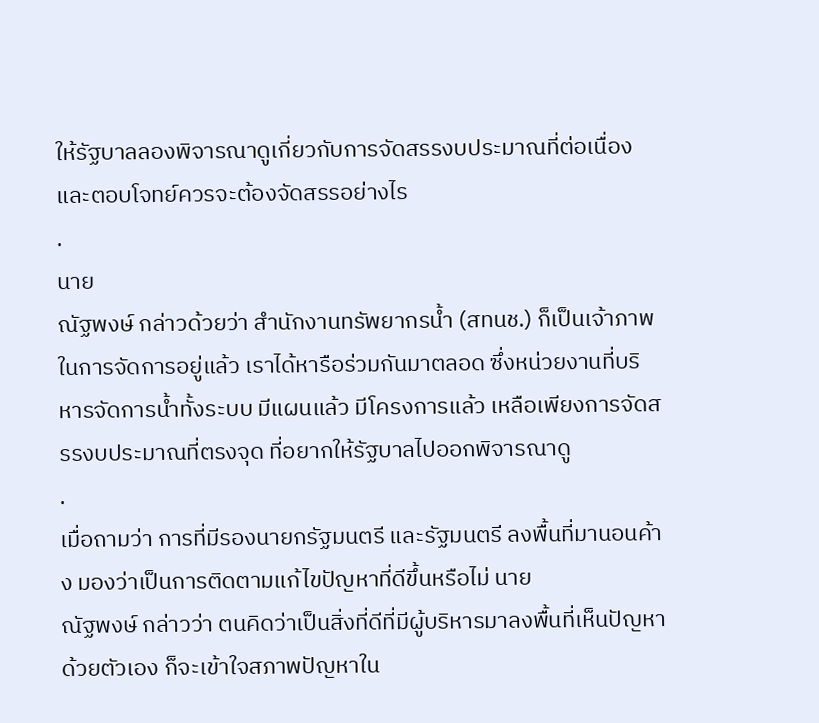ให้รัฐบาลลองพิจารณาดูเกี่ยวกับการจัดสรรงบประมาณที่ต่อเนื่อง และตอบโจทย์ควรจะต้องจัดสรรอย่างไร
.
นาย
ณัฐพงษ์ กล่าวด้วยว่า สำนักงานทรัพยากรน้ำ (สทนช.) ก็เป็นเจ้าภาพในการจัดการอยู่แล้ว เราได้หารือร่วมกันมาตลอด ซึ่งหน่วยงานที่บริหารจัดการน้ำทั้งระบบ มีแผนแล้ว มีโครงการแล้ว เหลือเพียงการจัดสรรงบประมาณที่ตรงจุด ที่อยากให้รัฐบาลไปออกพิจารณาดู
.
เมื่อถามว่า การที่มีรองนายกรัฐมนตรี และรัฐมนตรี ลงพื้นที่มานอนค้าง มองว่าเป็นการติดตามแก้ไขปัญหาที่ดีขึ้นหรือไม่ นาย
ณัฐพงษ์ กล่าวว่า ตนคิดว่าเป็นสิ่งที่ดีที่มีผู้บริหารมาลงพื้นที่เห็นปัญหาด้วยตัวเอง ก็จะเข้าใจสภาพปัญหาใน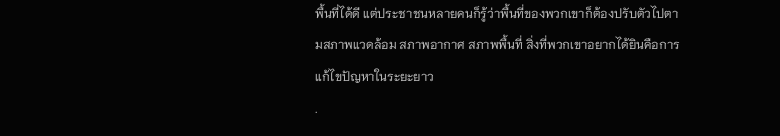พื้นที่ได้ดี แต่ประชาชนหลายคนก็รู้ว่าพื้นที่ของพวกเขาก็ต้องปรับตัวไปตามสภาพแวดล้อม สภาพอากาศ สภาพพื้นที่ สิ่งที่พวกเขาอยากได้ยินคือการแก้ไขปัญหาในระยะยาว
.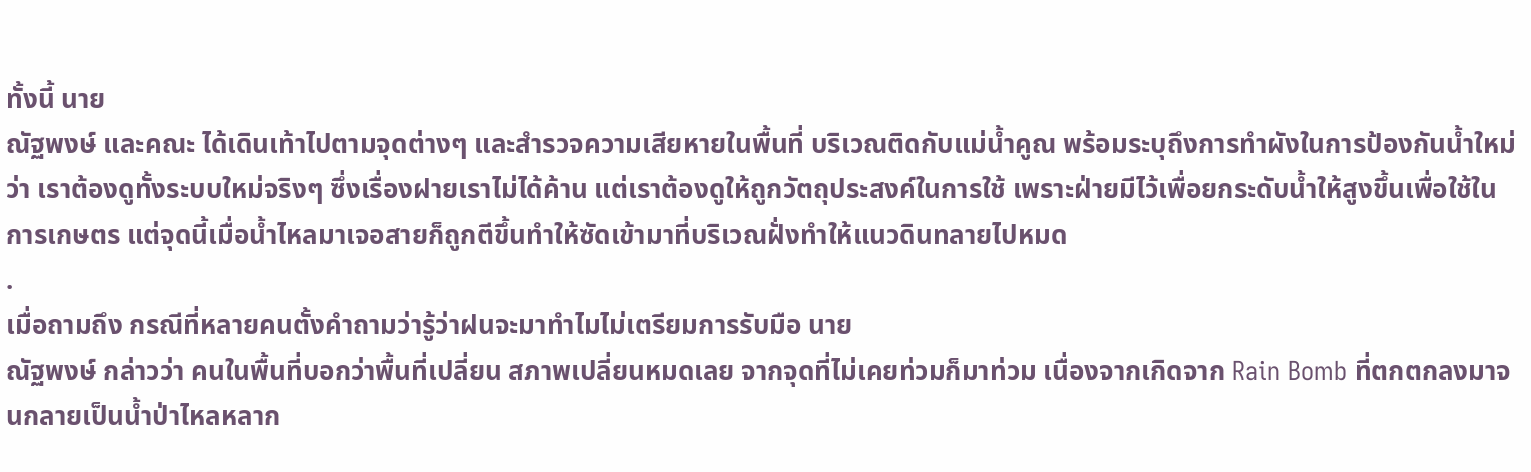ทั้งนี้ นาย
ณัฐพงษ์ และคณะ ได้เดินเท้าไปตามจุดต่างๆ และสำรวจความเสียหายในพื้นที่ บริเวณติดกับแม่น้ำคูณ พร้อมระบุถึงการทำผังในการป้องกันน้ำใหม่ ว่า เราต้องดูทั้งระบบใหม่จริงๆ ซึ่งเรื่องฝายเราไม่ได้ค้าน แต่เราต้องดูให้ถูกวัตถุประสงค์ในการใช้ เพราะฝ่ายมีไว้เพื่อยกระดับน้ำให้สูงขึ้นเพื่อใช้ในการเกษตร แต่จุดนี้เมื่อน้ำไหลมาเจอสายก็ถูกตีขึ้นทำให้ซัดเข้ามาที่บริเวณฝั่งทำให้แนวดินทลายไปหมด
.
เมื่อถามถึง กรณีที่หลายคนตั้งคำถามว่ารู้ว่าฝนจะมาทำไมไม่เตรียมการรับมือ นาย
ณัฐพงษ์ กล่าวว่า คนในพื้นที่บอกว่าพื้นที่เปลี่ยน สภาพเปลี่ยนหมดเลย จากจุดที่ไม่เคยท่วมก็มาท่วม เนื่องจากเกิดจาก Rain Bomb ที่ตกตกลงมาจนกลายเป็นน้ำป่าไหลหลาก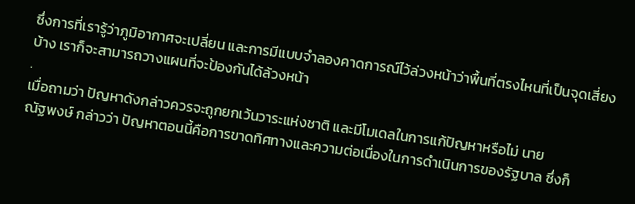ซึ่งการที่เรารู้ว่าภูมิอากาศจะเปลี่ยน และการมีแบบจำลองคาดการณ์ไว้ล่วงหน้าว่าพื้นที่ตรงไหนที่เป็นจุดเสี่ยงบ้าง เราก็จะสามารถวางแผนที่จะป้องกันได้ล้วงหน้า
.
เมื่อถามว่า ปัญหาดังกล่าวควรจะถูกยกเว้นวาระแห่งชาติ และมีโมเดลในการแก้ปัญหาหรือไม่ นาย
ณัฐพงษ์ กล่าวว่า ปัญหาตอนนี้คือการขาดทิศทางและความต่อเนื่องในการดำเนินการของรัฐบาล ซึ่งก็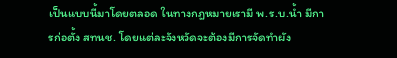เป็นแบบนี้มาโดยตลอด ในทางกฎหมายเรามี พ.ร.บ.น้ำ มีการก่อตั้ง สทนช. โดยแต่ละจังหวัดจะต้องมีการจัดทำผัง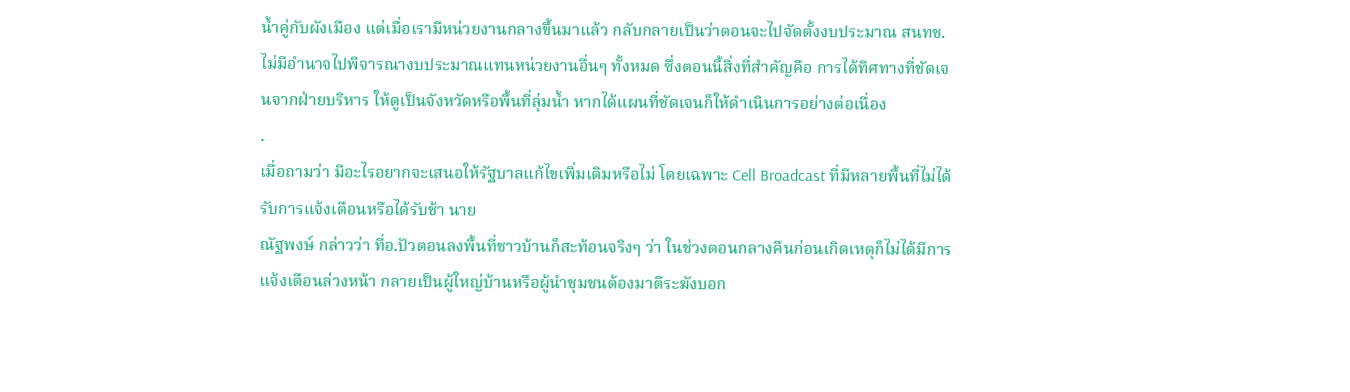น้ำคู่กับผังเมือง แต่เมื่อเรามีหน่วยงานกลางขึ้นมาแล้ว กลับกลายเป็นว่าตอนจะไปจัดตั้งงบประมาณ สนทช.ไม่มีอำนาจไปพิจารณางบประมาณแทนหน่วยงานอื่นๆ ทั้งหมด ซึ่งตอนนี้สิ่งที่สำคัญคือ การได้ทิศทางที่ชัดเจนจากฝ่ายบริหาร ให้ดูเป็นจังหวัดหรือพื้นที่ลุ่มน้ำ หากได้แผนที่ชัดเจนก็ให้ดำเนินการอย่างต่อเนื่อง
.
เมื่อถามว่า มีอะไรอยากจะเสนอให้รัฐบาลแก้ไขเพิ่มเติมหรือไม่ โดยเฉพาะ Cell Broadcast ที่มีหลายพื้นที่ไม่ได้รับการแจ้งเตือนหรือได้รับช้า นาย
ณัฐพงษ์ กล่าวว่า ที่อ.ปัวตอนลงพื้นที่ชาวบ้านก็สะท้อนจริงๆ ว่า ในช่วงตอนกลางคืนก่อนเกิดเหตุก็ไม่ได้มีการแจ้งเตือนล่วงหน้า กลายเป็นผู้ใหญ่บ้านหรือผู้นำชุมชนต้องมาตีระฆังบอก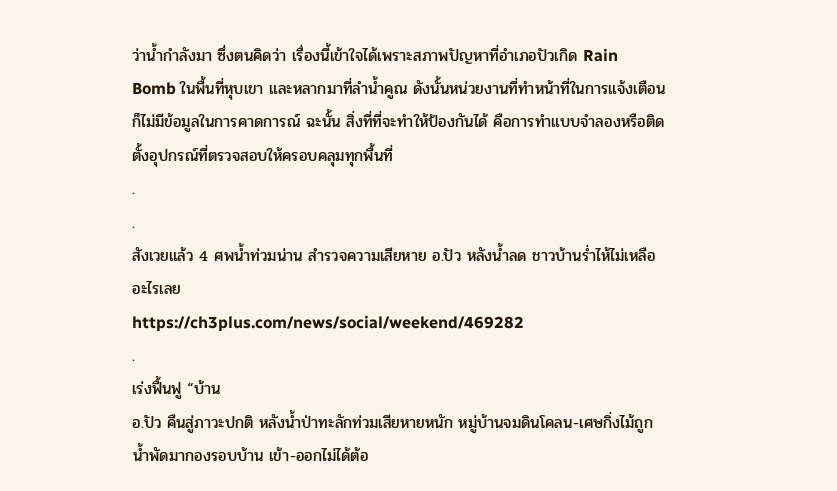ว่าน้ำกำลังมา ซึ่งตนคิดว่า เรื่องนี้เข้าใจได้เพราะสภาพปัญหาที่อำเภอปัวเกิด Rain Bomb ในพื้นที่หุบเขา และหลากมาที่ลำน้ำคูณ ดังนั้นหน่วยงานที่ทำหน้าที่ในการแจ้งเตือน ก็ไม่มีข้อมูลในการคาดการณ์ ฉะนั้น สิ่งที่ที่จะทำให้ป้องกันได้ คือการทำแบบจำลองหรือติดตั้งอุปกรณ์ที่ตรวจสอบให้ครอบคลุมทุกพื้นที่
.
.
สังเวยแล้ว 4 ศพน้ำท่วมน่าน สำรวจความเสียหาย อ.ปัว หลังน้ำลด ชาวบ้านร่ำไห้ไม่เหลืออะไรเลย
https://ch3plus.com/news/social/weekend/469282
.
เร่งฟื้นฟู “บ้าน
อ.ปัว คืนสู่ภาวะปกติ หลังน้ำป่าทะลักท่วมเสียหายหนัก หมู่บ้านจมดินโคลน-เศษกิ่งไม้ถูกน้ำพัดมากองรอบบ้าน เข้า-ออกไม่ได้ต้อ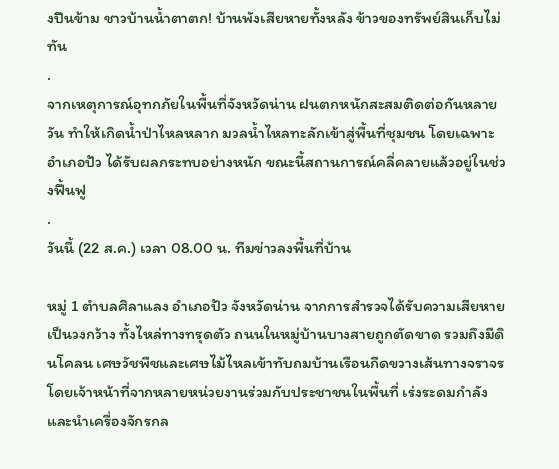งปีนข้าม ชาวบ้านน้ำตาตก! บ้านพังเสียหายทั้งหลัง ข้าวของทรัพย์สินเก็บไม่ทัน
.
จากเหตุการณ์อุทกภัยในพื้นที่จังหวัดน่าน ฝนตกหนักสะสมติดต่อกันหลายวัน ทำให้เกิดน้ำป่าไหลหลาก มวลน้ำไหลทะลักเข้าสู่พื้นที่ชุมชน โดยเฉพาะอำเภอปัว ได้รับผลกระทบอย่างหนัก ขณะนี้สถานการณ์คลี่คลายแล้วอยู่ในช่วงฟื้นฟู
.
วันนี้ (22 ส.ค.) เวลา 08.00 น. ทีมข่าวลงพื้นที่บ้าน

หมู่ 1 ตำบลศิลาแลง อำเภอปัว จังหวัดน่าน จากการสำรวจได้รับความเสียหายเป็นวงกว้าง ทั้งไหล่ทางทรุดตัว ถนนในหมู่บ้านบางสายถูกตัดขาด รวมถึงมีดินโคลน เศษวัชพืชและเศษไม้ไหลเข้าทับถมบ้านเรือนกีดขวางเส้นทางจราจร โดยเจ้าหน้าที่จากหลายหน่วยงานร่วมกับประชาชนในพื้นที่ เร่งระดมกำลังและนำเครื่องจักรกล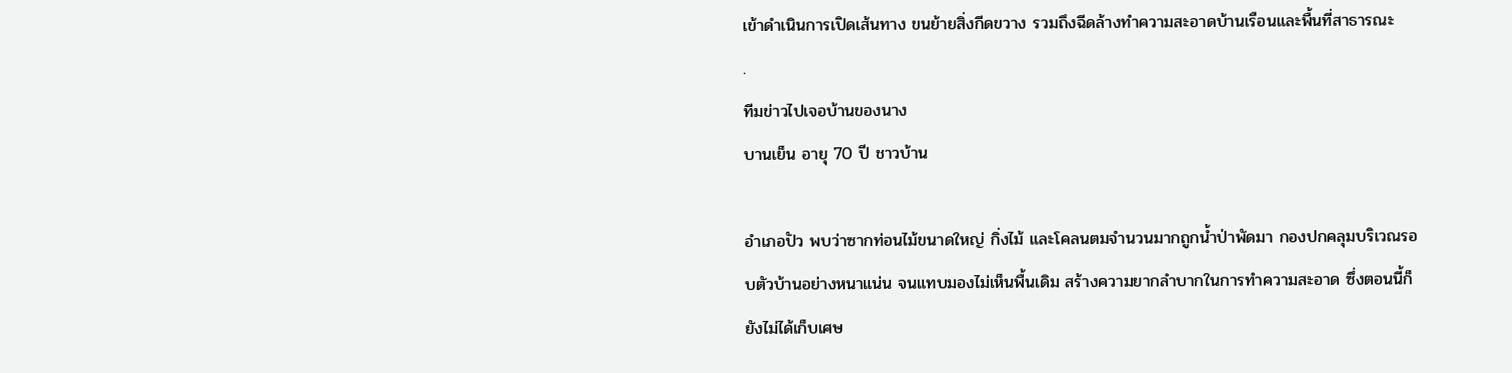เข้าดำเนินการเปิดเส้นทาง ขนย้ายสิ่งกีดขวาง รวมถึงฉีดล้างทำความสะอาดบ้านเรือนและพื้นที่สาธารณะ
.
ทีมข่าวไปเจอบ้านของนาง
บานเย็น อายุ 70 ปี ชาวบ้าน

อำเภอปัว พบว่าซากท่อนไม้ขนาดใหญ่ กิ่งไม้ และโคลนตมจำนวนมากถูกน้ำป่าพัดมา กองปกคลุมบริเวณรอบตัวบ้านอย่างหนาแน่น จนแทบมองไม่เห็นพื้นเดิม สร้างความยากลำบากในการทำความสะอาด ซึ่งตอนนี้ก็ยังไม่ได้เก็บเศษ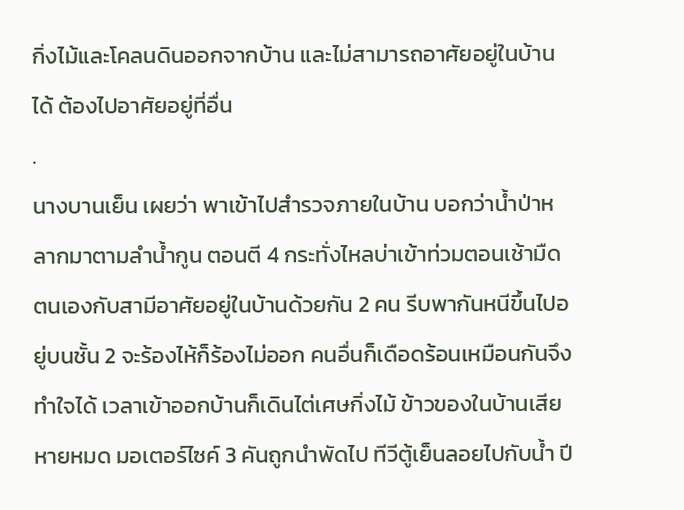กิ่งไม้และโคลนดินออกจากบ้าน และไม่สามารถอาศัยอยู่ในบ้านได้ ต้องไปอาศัยอยู่ที่อื่น
.
นางบานเย็น เผยว่า พาเข้าไปสำรวจภายในบ้าน บอกว่าน้ำป่าหลากมาตามลำน้ำกูน ตอนตี 4 กระทั่งไหลบ่าเข้าท่วมตอนเช้ามืด ตนเองกับสามีอาศัยอยู่ในบ้านด้วยกัน 2 คน รีบพากันหนีขึ้นไปอยู่บนชั้น 2 จะร้องไห้ก็ร้องไม่ออก คนอื่นก็เดือดร้อนเหมือนกันจึงทำใจได้ เวลาเข้าออกบ้านก็เดินไต่เศษกิ่งไม้ ข้าวของในบ้านเสียหายหมด มอเตอร์ไซค์ 3 คันถูกนำพัดไป ทีวีตู้เย็นลอยไปกับน้ำ ปี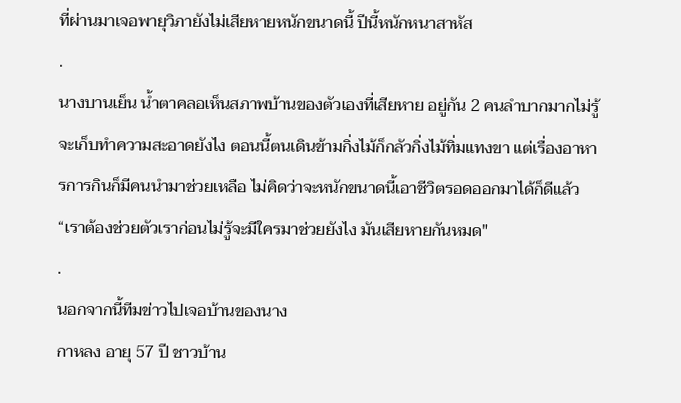ที่ผ่านมาเจอพายุวิภายังไม่เสียหายหนักขนาดนี้ ปีนี้หนักหนาสาหัส
.
นางบานเย็น น้ำตาคลอเห็นสภาพบ้านของตัวเองที่เสียหาย อยู่กัน 2 คนลำบากมากไม่รู้จะเก็บทำความสะอาดยังไง ตอนนี้ตนเดินข้ามกิ่งไม้ก็กลัวกิ่งไม้ทิ่มแทงขา แต่เรื่องอาหารการกินก็มีคนนำมาช่วยเหลือ ไม่คิดว่าจะหนักขนาดนี้เอาชีวิตรอดออกมาได้ก็ดีแล้ว “เราต้องช่วยตัวเราก่อนไม่รู้จะมีใครมาช่วยยังไง มันเสียหายกันหมด"
.
นอกจากนี้ทีมข่าวไปเจอบ้านของนาง
กาหลง อายุ 57 ปี ชาวบ้าน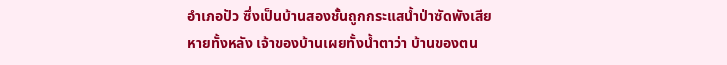อำเภอปัว ซึ่งเป็นบ้านสองชั้นถูกกระแสน้ำป่าซัดพังเสียหายทั้งหลัง เจ้าของบ้านเผยทั้งน้ำตาว่า บ้านของตน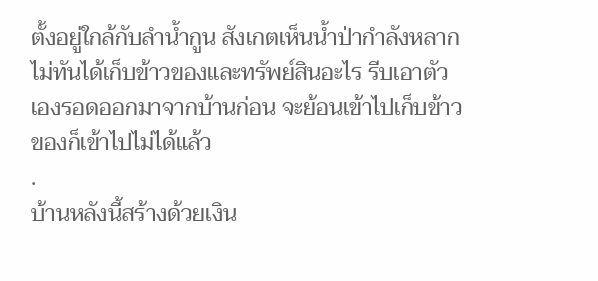ตั้งอยู่ใกล้กับลำน้ำกูน สังเกตเห็นน้ำป่ากำลังหลาก ไม่ทันได้เก็บข้าวของและทรัพย์สินอะไร รีบเอาตัวเองรอดออกมาจากบ้านก่อน จะย้อนเข้าไปเก็บข้าวของก็เข้าไปไม่ได้แล้ว
.
บ้านหลังนี้สร้างด้วยเงิน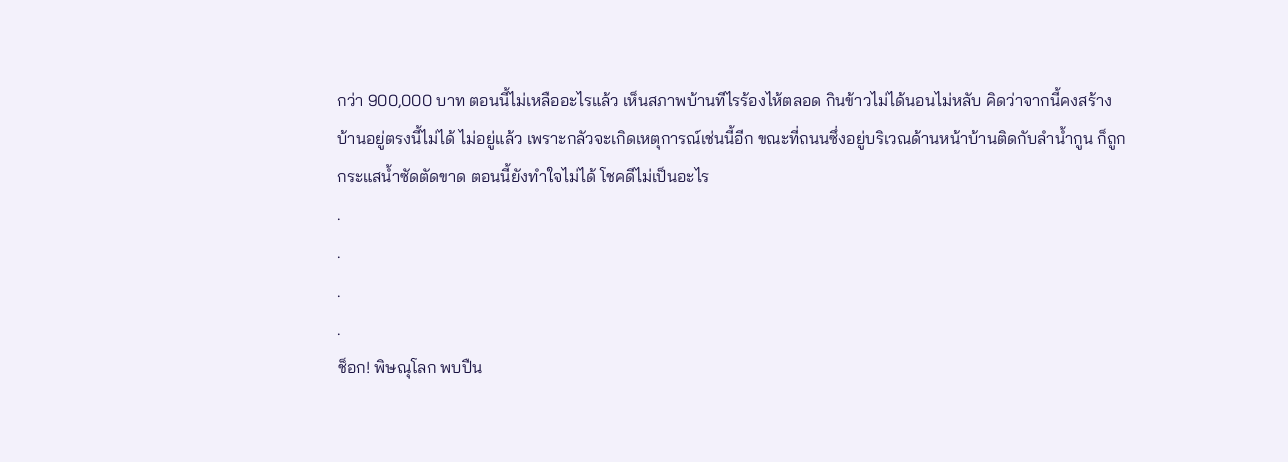กว่า 900,000 บาท ตอนนี้ไม่เหลืออะไรแล้ว เห็นสภาพบ้านทีไรร้องไห้ตลอด กินข้าวไม่ได้นอนไม่หลับ คิดว่าจากนี้คงสร้างบ้านอยู่ตรงนี้ไม่ได้ ไม่อยู่แล้ว เพราะกลัวจะเกิดเหตุการณ์เช่นนี้อีก ขณะที่ถนนซึ่งอยู่บริเวณด้านหน้าบ้านติดกับลำน้ำกูน ก็ถูกกระแสน้ำซัดตัดขาด ตอนนี้ยังทำใจไม่ได้ โชคดีไม่เป็นอะไร
.
.
.
.
ช็อก! พิษณุโลก พบปืน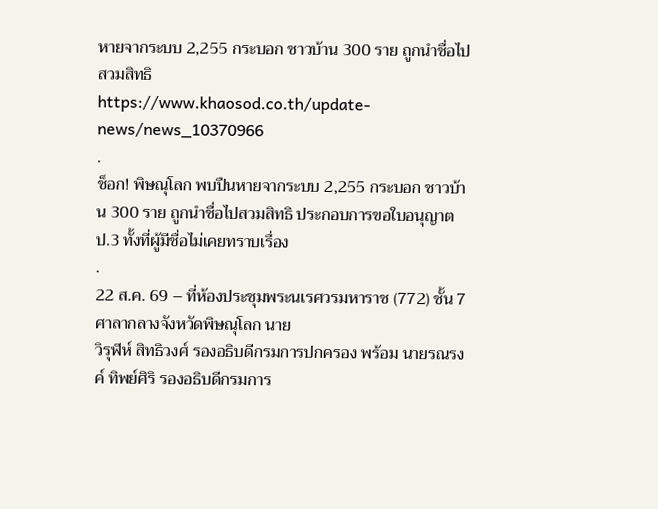หายจากระบบ 2,255 กระบอก ชาวบ้าน 300 ราย ถูกนำชื่อไปสวมสิทธิ
https://www.khaosod.co.th/update-news/news_10370966
.
ช็อก! พิษณุโลก พบปืนหายจากระบบ 2,255 กระบอก ชาวบ้าน 300 ราย ถูกนำชื่อไปสวมสิทธิ ประกอบการขอใบอนุญาต ป.3 ทั้งที่ผู้มีชื่อไม่เคยทราบเรื่อง
.
22 ส.ค. 69 – ที่ห้องประชุมพระนเรศวรมหาราช (772) ชั้น 7 ศาลากลางจังหวัดพิษณุโลก นาย
วิรุฬห์ สิทธิวงศ์ รองอธิบดีกรมการปกครอง พร้อม นายรณรงค์ ทิพย์ศิริ รองอธิบดีกรมการ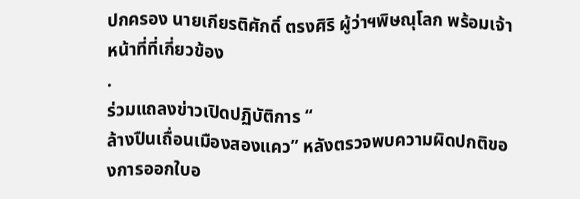ปกครอง นายเกียรติศักดิ์ ตรงศิริ ผู้ว่าฯพิษณุโลก พร้อมเจ้าหน้าที่ที่เกี่ยวข้อง
.
ร่วมแถลงข่าวเปิดปฏิบัติการ “
ล้างปืนเถื่อนเมืองสองแคว” หลังตรวจพบความผิดปกติของการออกใบอ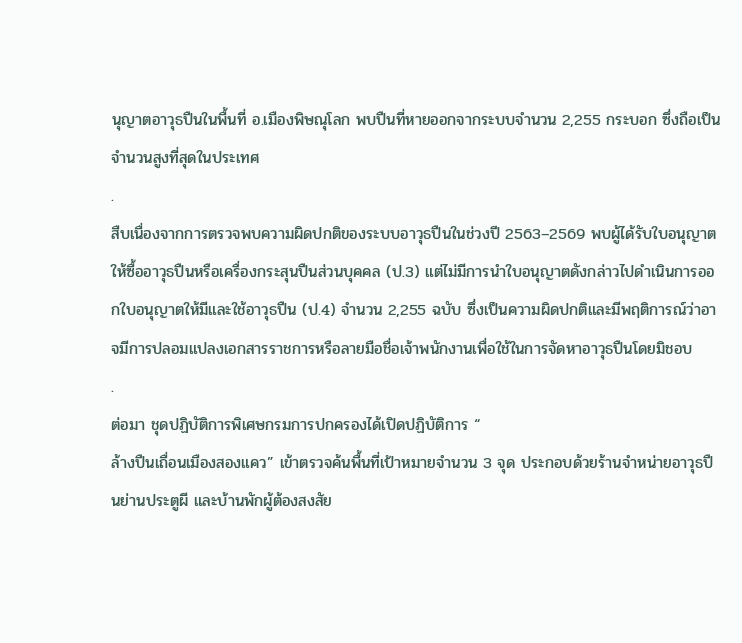นุญาตอาวุธปืนในพื้นที่ อ.เมืองพิษณุโลก พบปืนที่หายออกจากระบบจำนวน 2,255 กระบอก ซึ่งถือเป็นจำนวนสูงที่สุดในประเทศ
.
สืบเนื่องจากการตรวจพบความผิดปกติของระบบอาวุธปืนในช่วงปี 2563–2569 พบผู้ได้รับใบอนุญาตให้ซื้ออาวุธปืนหรือเครื่องกระสุนปืนส่วนบุคคล (ป.3) แต่ไม่มีการนำใบอนุญาตดังกล่าวไปดำเนินการออกใบอนุญาตให้มีและใช้อาวุธปืน (ป.4) จำนวน 2,255 ฉบับ ซึ่งเป็นความผิดปกติและมีพฤติการณ์ว่าอาจมีการปลอมแปลงเอกสารราชการหรือลายมือชื่อเจ้าพนักงานเพื่อใช้ในการจัดหาอาวุธปืนโดยมิชอบ
.
ต่อมา ชุดปฏิบัติการพิเศษกรมการปกครองได้เปิดปฏิบัติการ “
ล้างปืนเถื่อนเมืองสองแคว” เข้าตรวจค้นพื้นที่เป้าหมายจำนวน 3 จุด ประกอบด้วยร้านจำหน่ายอาวุธปืนย่านประตูผี และบ้านพักผู้ต้องสงสัย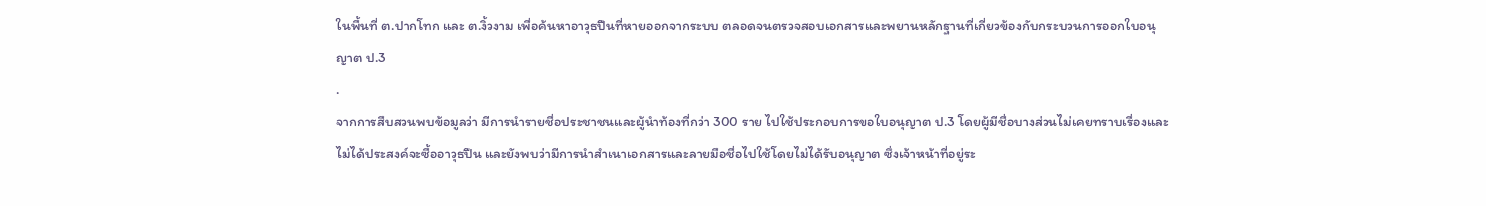ในพื้นที่ ต.ปากโทก และ ต.งิ้วงาม เพื่อค้นหาอาวุธปืนที่หายออกจากระบบ ตลอดจนตรวจสอบเอกสารและพยานหลักฐานที่เกี่ยวข้องกับกระบวนการออกใบอนุญาต ป.3
.
จากการสืบสวนพบข้อมูลว่า มีการนำรายชื่อประชาชนและผู้นำท้องที่กว่า 300 ราย ไปใช้ประกอบการขอใบอนุญาต ป.3 โดยผู้มีชื่อบางส่วนไม่เคยทราบเรื่องและไม่ได้ประสงค์จะซื้ออาวุธปืน และยังพบว่ามีการนำสำเนาเอกสารและลายมือชื่อไปใช้โดยไม่ได้รับอนุญาต ซึ่งเจ้าหน้าที่อยู่ระ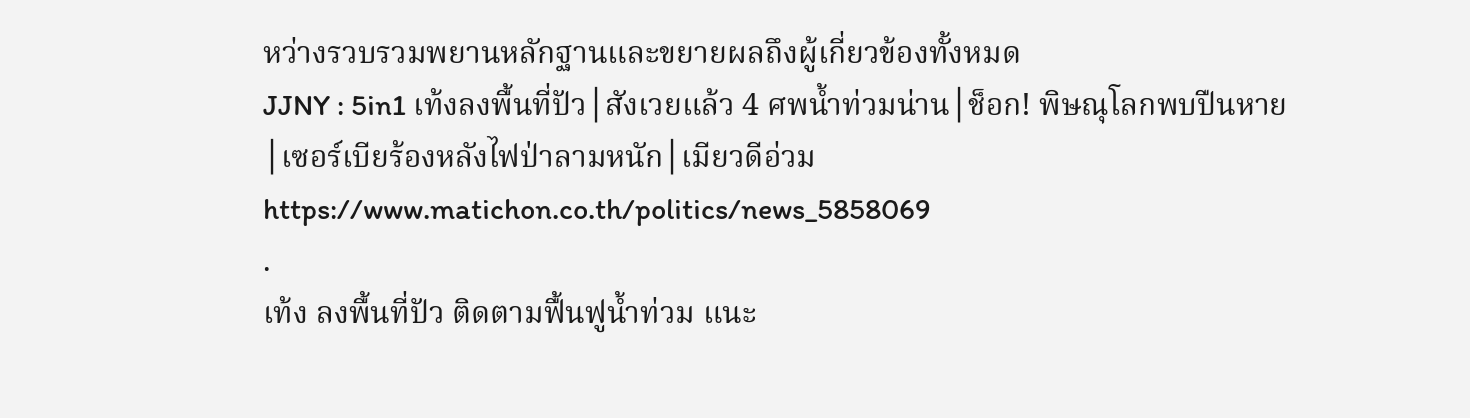หว่างรวบรวมพยานหลักฐานและขยายผลถึงผู้เกี่ยวข้องทั้งหมด
JJNY : 5in1 เท้งลงพื้นที่ปัว│สังเวยแล้ว 4 ศพน้ำท่วมน่าน│ช็อก! พิษณุโลกพบปืนหาย│เซอร์เบียร้องหลังไฟป่าลามหนัก│เมียวดีอ่วม
https://www.matichon.co.th/politics/news_5858069
.
เท้ง ลงพื้นที่ปัว ติดตามฟื้นฟูน้ำท่วม แนะ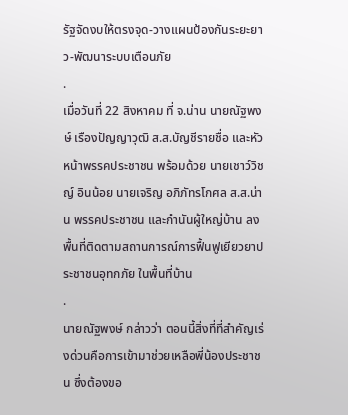รัฐจัดงบให้ตรงจุด-วางแผนป้องกันระยะยาว-พัฒนาระบบเตือนภัย
.
เมื่อวันที่ 22 สิงหาคม ที่ จ.น่าน นายณัฐพงษ์ เรืองปัญญาวุฒิ ส.ส.บัญชีรายชื่อ และหัวหน้าพรรคประชาชน พร้อมด้วย นายเชาว์วิชญ์ อินน้อย นายเจริญ อภิภัทรโกศล ส.ส.น่าน พรรคประชาชน และกำนันผู้ใหญ่บ้าน ลงพื้นที่ติดตามสถานการณ์การฟื้นฟูเยียวยาประชาชนอุทกภัย ในพื้นที่บ้าน
.
นายณัฐพงษ์ กล่าวว่า ตอนนี้สิ่งที่ที่สำคัญเร่งด่วนคือการเข้ามาช่วยเหลือพี่น้องประชาชน ซึ่งต้องขอ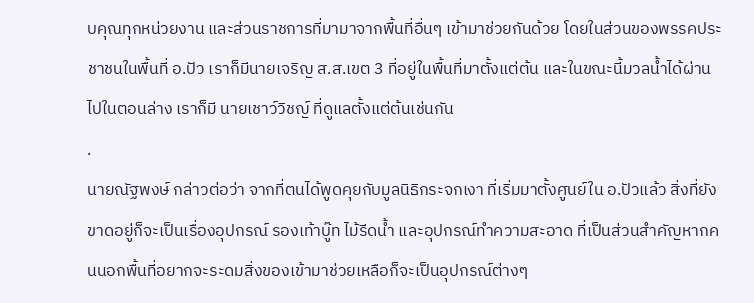บคุณทุกหน่วยงาน และส่วนราชการที่มามาจากพื้นที่อื่นๆ เข้ามาช่วยกันด้วย โดยในส่วนของพรรคประชาชนในพื้นที่ อ.ปัว เราก็มีนายเจริญ ส.ส.เขต 3 ที่อยู่ในพื้นที่มาตั้งแต่ต้น และในขณะนี้มวลน้ำได้ผ่านไปในตอนล่าง เราก็มี นายเชาว์วิชญ์ ที่ดูแลตั้งแต่ต้นเช่นกัน
.
นายณัฐพงษ์ กล่าวต่อว่า จากที่ตนได้พูดคุยกับมูลนิธิกระจกเงา ที่เริ่มมาตั้งศูนย์ใน อ.ปัวแล้ว สิ่งที่ยังขาดอยู่ก็จะเป็นเรื่องอุปกรณ์ รองเท้าบู๊ท ไม้รีดน้ำ และอุปกรณ์ทำความสะอาด ที่เป็นส่วนสำคัญหากคนนอกพื้นที่อยากจะระดมสิ่งของเข้ามาช่วยเหลือก็จะเป็นอุปกรณ์ต่างๆ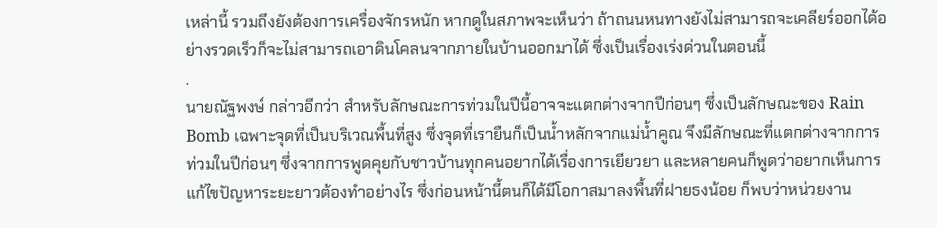เหล่านี้ รวมถึงยังต้องการเครื่องจักรหนัก หากดูในสภาพจะเห็นว่า ถ้าถนนหนทางยังไม่สามารถจะเคลียร์ออกได้อย่างรวดเร็วก็จะไม่สามารถเอาดินโคลนจากภายในบ้านออกมาได้ ซึ่งเป็นเรื่องเร่งด่วนในตอนนี้
.
นายณัฐพงษ์ กล่าวอีกว่า สำหรับลักษณะการท่วมในปีนี้อาจจะแตกต่างจากปีก่อนๆ ซึ่งเป็นลักษณะของ Rain Bomb เฉพาะจุดที่เป็นบริเวณพื้นที่สูง ซึ่งจุดที่เรายืนก็เป็นน้ำหลักจากแม่น้ำคูณ จึงมีลักษณะที่แตกต่างจากการท่วมในปีก่อนๆ ซึ่งจากการพูดคุยกับชาวบ้านทุกคนอยากได้เรื่องการเยียวยา และหลายคนก็พูดว่าอยากเห็นการแก้ไขปัญหาระยะยาวต้องทำอย่างไร ซึ่งก่อนหน้านี้ตนก็ได้มีโอกาสมาลงพื้นที่ฝายธงน้อย ก็พบว่าหน่วยงาน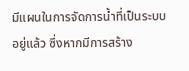มีแผนในการจัดการน้ำที่เป็นระบบอยู่แล้ว ซึ่งหากมีการสร้าง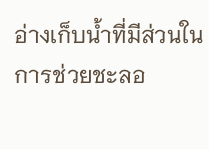อ่างเก็บน้ำที่มีส่วนในการช่วยชะลอ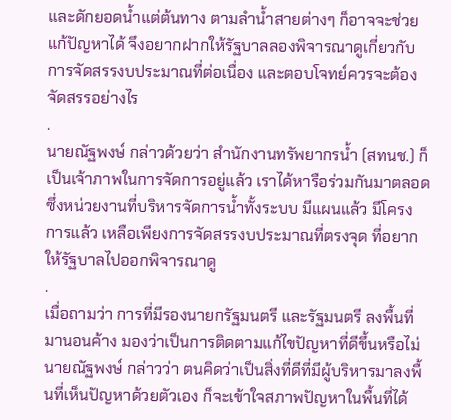และดักยอดน้ำแต่ต้นทาง ตามลำน้ำสายต่างๆ ก็อาจจะช่วยแก้ปัญหาได้ จึงอยากฝากให้รัฐบาลลองพิจารณาดูเกี่ยวกับการจัดสรรงบประมาณที่ต่อเนื่อง และตอบโจทย์ควรจะต้องจัดสรรอย่างไร
.
นายณัฐพงษ์ กล่าวด้วยว่า สำนักงานทรัพยากรน้ำ (สทนช.) ก็เป็นเจ้าภาพในการจัดการอยู่แล้ว เราได้หารือร่วมกันมาตลอด ซึ่งหน่วยงานที่บริหารจัดการน้ำทั้งระบบ มีแผนแล้ว มีโครงการแล้ว เหลือเพียงการจัดสรรงบประมาณที่ตรงจุด ที่อยากให้รัฐบาลไปออกพิจารณาดู
.
เมื่อถามว่า การที่มีรองนายกรัฐมนตรี และรัฐมนตรี ลงพื้นที่มานอนค้าง มองว่าเป็นการติดตามแก้ไขปัญหาที่ดีขึ้นหรือไม่ นายณัฐพงษ์ กล่าวว่า ตนคิดว่าเป็นสิ่งที่ดีที่มีผู้บริหารมาลงพื้นที่เห็นปัญหาด้วยตัวเอง ก็จะเข้าใจสภาพปัญหาในพื้นที่ได้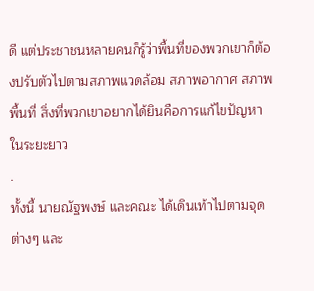ดี แต่ประชาชนหลายคนก็รู้ว่าพื้นที่ของพวกเขาก็ต้องปรับตัวไปตามสภาพแวดล้อม สภาพอากาศ สภาพพื้นที่ สิ่งที่พวกเขาอยากได้ยินคือการแก้ไขปัญหาในระยะยาว
.
ทั้งนี้ นายณัฐพงษ์ และคณะ ได้เดินเท้าไปตามจุดต่างๆ และ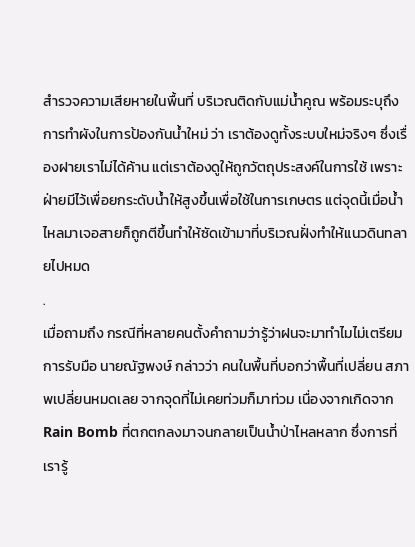สำรวจความเสียหายในพื้นที่ บริเวณติดกับแม่น้ำคูณ พร้อมระบุถึงการทำผังในการป้องกันน้ำใหม่ ว่า เราต้องดูทั้งระบบใหม่จริงๆ ซึ่งเรื่องฝายเราไม่ได้ค้าน แต่เราต้องดูให้ถูกวัตถุประสงค์ในการใช้ เพราะฝ่ายมีไว้เพื่อยกระดับน้ำให้สูงขึ้นเพื่อใช้ในการเกษตร แต่จุดนี้เมื่อน้ำไหลมาเจอสายก็ถูกตีขึ้นทำให้ซัดเข้ามาที่บริเวณฝั่งทำให้แนวดินทลายไปหมด
.
เมื่อถามถึง กรณีที่หลายคนตั้งคำถามว่ารู้ว่าฝนจะมาทำไมไม่เตรียมการรับมือ นายณัฐพงษ์ กล่าวว่า คนในพื้นที่บอกว่าพื้นที่เปลี่ยน สภาพเปลี่ยนหมดเลย จากจุดที่ไม่เคยท่วมก็มาท่วม เนื่องจากเกิดจาก Rain Bomb ที่ตกตกลงมาจนกลายเป็นน้ำป่าไหลหลาก ซึ่งการที่เรารู้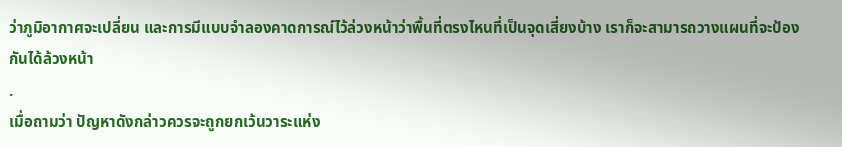ว่าภูมิอากาศจะเปลี่ยน และการมีแบบจำลองคาดการณ์ไว้ล่วงหน้าว่าพื้นที่ตรงไหนที่เป็นจุดเสี่ยงบ้าง เราก็จะสามารถวางแผนที่จะป้องกันได้ล้วงหน้า
.
เมื่อถามว่า ปัญหาดังกล่าวควรจะถูกยกเว้นวาระแห่ง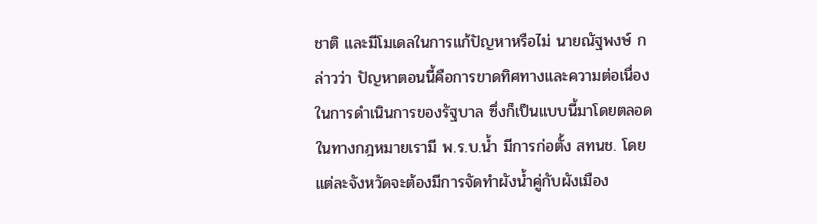ชาติ และมีโมเดลในการแก้ปัญหาหรือไม่ นายณัฐพงษ์ กล่าวว่า ปัญหาตอนนี้คือการขาดทิศทางและความต่อเนื่องในการดำเนินการของรัฐบาล ซึ่งก็เป็นแบบนี้มาโดยตลอด ในทางกฎหมายเรามี พ.ร.บ.น้ำ มีการก่อตั้ง สทนช. โดยแต่ละจังหวัดจะต้องมีการจัดทำผังน้ำคู่กับผังเมือง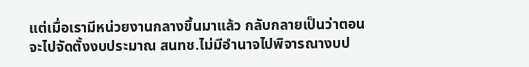แต่เมื่อเรามีหน่วยงานกลางขึ้นมาแล้ว กลับกลายเป็นว่าตอนจะไปจัดตั้งงบประมาณ สนทช.ไม่มีอำนาจไปพิจารณางบป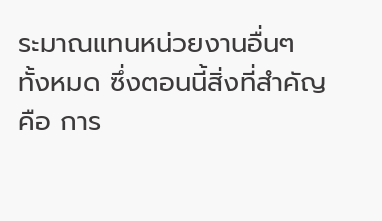ระมาณแทนหน่วยงานอื่นๆ ทั้งหมด ซึ่งตอนนี้สิ่งที่สำคัญคือ การ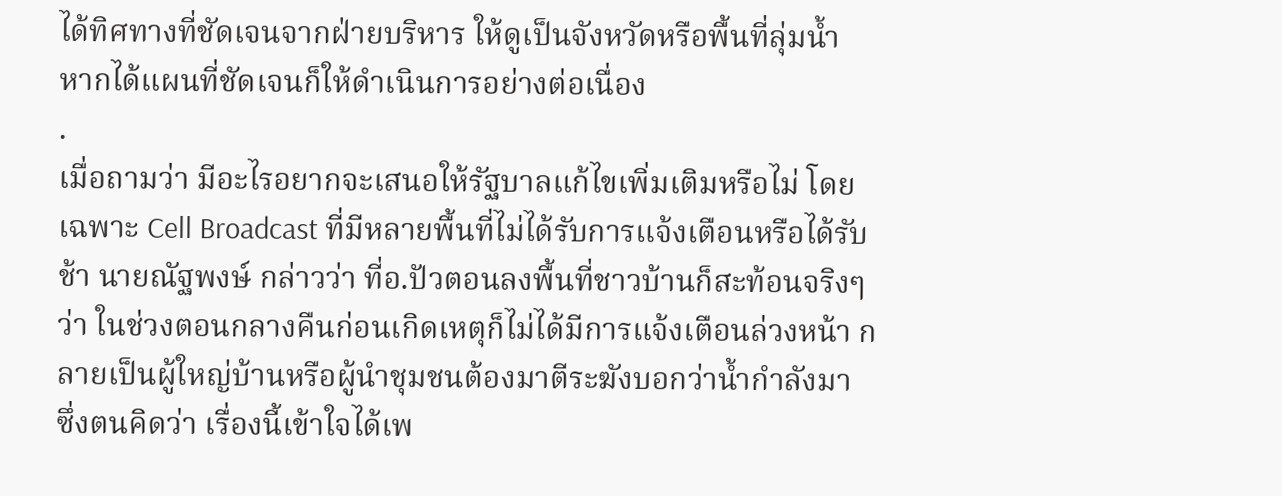ได้ทิศทางที่ชัดเจนจากฝ่ายบริหาร ให้ดูเป็นจังหวัดหรือพื้นที่ลุ่มน้ำ หากได้แผนที่ชัดเจนก็ให้ดำเนินการอย่างต่อเนื่อง
.
เมื่อถามว่า มีอะไรอยากจะเสนอให้รัฐบาลแก้ไขเพิ่มเติมหรือไม่ โดยเฉพาะ Cell Broadcast ที่มีหลายพื้นที่ไม่ได้รับการแจ้งเตือนหรือได้รับช้า นายณัฐพงษ์ กล่าวว่า ที่อ.ปัวตอนลงพื้นที่ชาวบ้านก็สะท้อนจริงๆ ว่า ในช่วงตอนกลางคืนก่อนเกิดเหตุก็ไม่ได้มีการแจ้งเตือนล่วงหน้า กลายเป็นผู้ใหญ่บ้านหรือผู้นำชุมชนต้องมาตีระฆังบอกว่าน้ำกำลังมา ซึ่งตนคิดว่า เรื่องนี้เข้าใจได้เพ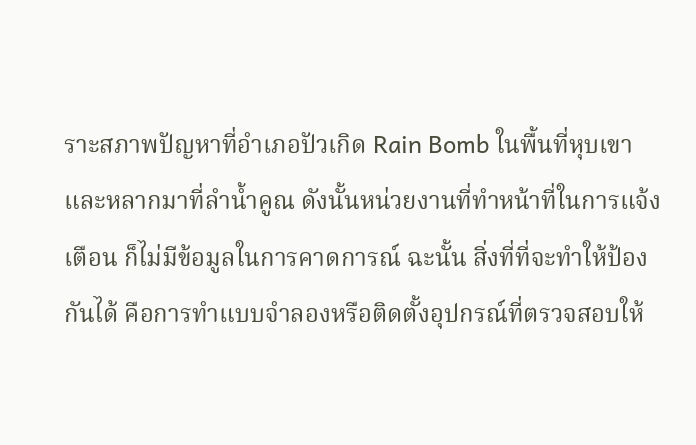ราะสภาพปัญหาที่อำเภอปัวเกิด Rain Bomb ในพื้นที่หุบเขา และหลากมาที่ลำน้ำคูณ ดังนั้นหน่วยงานที่ทำหน้าที่ในการแจ้งเตือน ก็ไม่มีข้อมูลในการคาดการณ์ ฉะนั้น สิ่งที่ที่จะทำให้ป้องกันได้ คือการทำแบบจำลองหรือติดตั้งอุปกรณ์ที่ตรวจสอบให้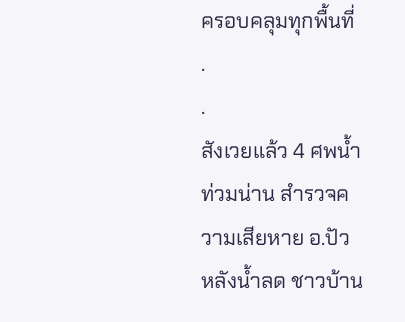ครอบคลุมทุกพื้นที่
.
.
สังเวยแล้ว 4 ศพน้ำท่วมน่าน สำรวจความเสียหาย อ.ปัว หลังน้ำลด ชาวบ้าน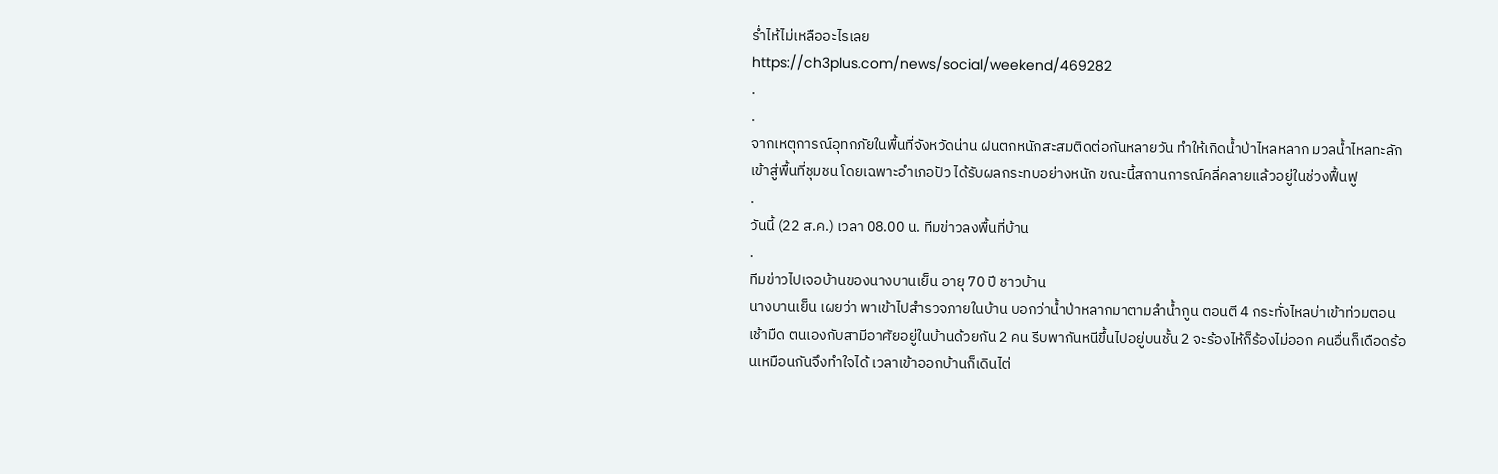ร่ำไห้ไม่เหลืออะไรเลย
https://ch3plus.com/news/social/weekend/469282
.
.
จากเหตุการณ์อุทกภัยในพื้นที่จังหวัดน่าน ฝนตกหนักสะสมติดต่อกันหลายวัน ทำให้เกิดน้ำป่าไหลหลาก มวลน้ำไหลทะลักเข้าสู่พื้นที่ชุมชน โดยเฉพาะอำเภอปัว ได้รับผลกระทบอย่างหนัก ขณะนี้สถานการณ์คลี่คลายแล้วอยู่ในช่วงฟื้นฟู
.
วันนี้ (22 ส.ค.) เวลา 08.00 น. ทีมข่าวลงพื้นที่บ้าน
.
ทีมข่าวไปเจอบ้านของนางบานเย็น อายุ 70 ปี ชาวบ้าน
นางบานเย็น เผยว่า พาเข้าไปสำรวจภายในบ้าน บอกว่าน้ำป่าหลากมาตามลำน้ำกูน ตอนตี 4 กระทั่งไหลบ่าเข้าท่วมตอนเช้ามืด ตนเองกับสามีอาศัยอยู่ในบ้านด้วยกัน 2 คน รีบพากันหนีขึ้นไปอยู่บนชั้น 2 จะร้องไห้ก็ร้องไม่ออก คนอื่นก็เดือดร้อนเหมือนกันจึงทำใจได้ เวลาเข้าออกบ้านก็เดินไต่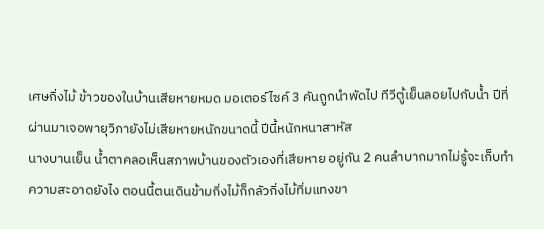เศษกิ่งไม้ ข้าวของในบ้านเสียหายหมด มอเตอร์ไซค์ 3 คันถูกนำพัดไป ทีวีตู้เย็นลอยไปกับน้ำ ปีที่ผ่านมาเจอพายุวิภายังไม่เสียหายหนักขนาดนี้ ปีนี้หนักหนาสาหัส
นางบานเย็น น้ำตาคลอเห็นสภาพบ้านของตัวเองที่เสียหาย อยู่กัน 2 คนลำบากมากไม่รู้จะเก็บทำความสะอาดยังไง ตอนนี้ตนเดินข้ามกิ่งไม้ก็กลัวกิ่งไม้ทิ่มแทงขา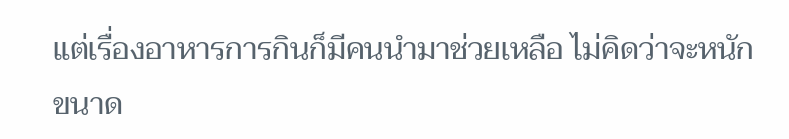แต่เรื่องอาหารการกินก็มีคนนำมาช่วยเหลือ ไม่คิดว่าจะหนักขนาด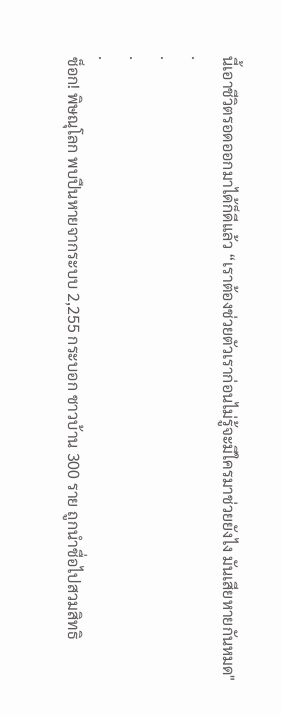นี้เอาชีวิตรอดออกมาได้ก็ดีแล้ว “เราต้องช่วยตัวเราก่อนไม่รู้จะมีใครมาช่วยยังไง มันเสียหายกันหมด"
.
.
.
.
ช็อก! พิษณุโลก พบปืนหายจากระบบ 2,255 กระบอก ชาวบ้าน 300 ราย ถูกนำชื่อไปสวมสิทธิ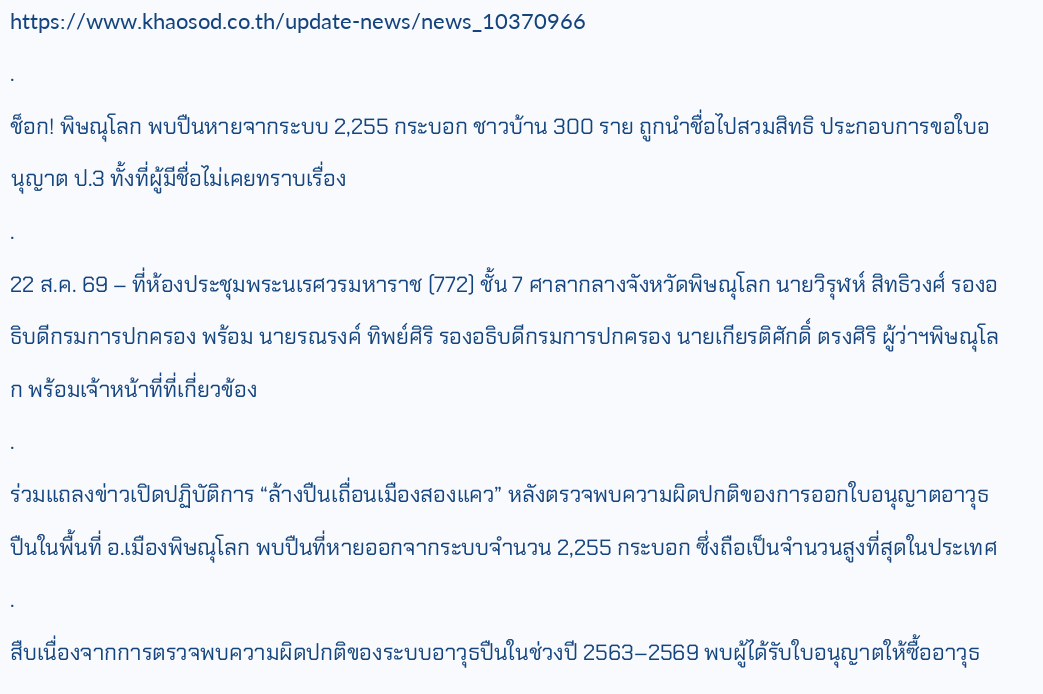https://www.khaosod.co.th/update-news/news_10370966
.
ช็อก! พิษณุโลก พบปืนหายจากระบบ 2,255 กระบอก ชาวบ้าน 300 ราย ถูกนำชื่อไปสวมสิทธิ ประกอบการขอใบอนุญาต ป.3 ทั้งที่ผู้มีชื่อไม่เคยทราบเรื่อง
.
22 ส.ค. 69 – ที่ห้องประชุมพระนเรศวรมหาราช (772) ชั้น 7 ศาลากลางจังหวัดพิษณุโลก นายวิรุฬห์ สิทธิวงศ์ รองอธิบดีกรมการปกครอง พร้อม นายรณรงค์ ทิพย์ศิริ รองอธิบดีกรมการปกครอง นายเกียรติศักดิ์ ตรงศิริ ผู้ว่าฯพิษณุโลก พร้อมเจ้าหน้าที่ที่เกี่ยวข้อง
.
ร่วมแถลงข่าวเปิดปฏิบัติการ “ล้างปืนเถื่อนเมืองสองแคว” หลังตรวจพบความผิดปกติของการออกใบอนุญาตอาวุธปืนในพื้นที่ อ.เมืองพิษณุโลก พบปืนที่หายออกจากระบบจำนวน 2,255 กระบอก ซึ่งถือเป็นจำนวนสูงที่สุดในประเทศ
.
สืบเนื่องจากการตรวจพบความผิดปกติของระบบอาวุธปืนในช่วงปี 2563–2569 พบผู้ได้รับใบอนุญาตให้ซื้ออาวุธ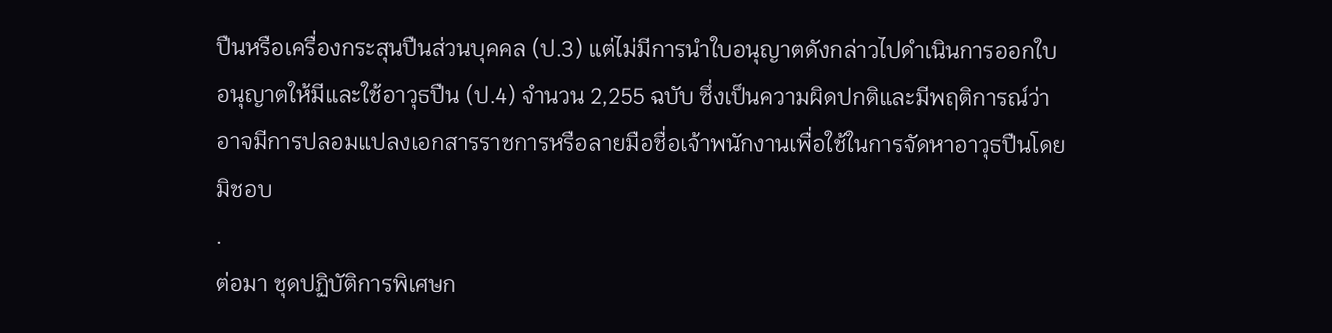ปืนหรือเครื่องกระสุนปืนส่วนบุคคล (ป.3) แต่ไม่มีการนำใบอนุญาตดังกล่าวไปดำเนินการออกใบอนุญาตให้มีและใช้อาวุธปืน (ป.4) จำนวน 2,255 ฉบับ ซึ่งเป็นความผิดปกติและมีพฤติการณ์ว่าอาจมีการปลอมแปลงเอกสารราชการหรือลายมือชื่อเจ้าพนักงานเพื่อใช้ในการจัดหาอาวุธปืนโดยมิชอบ
.
ต่อมา ชุดปฏิบัติการพิเศษก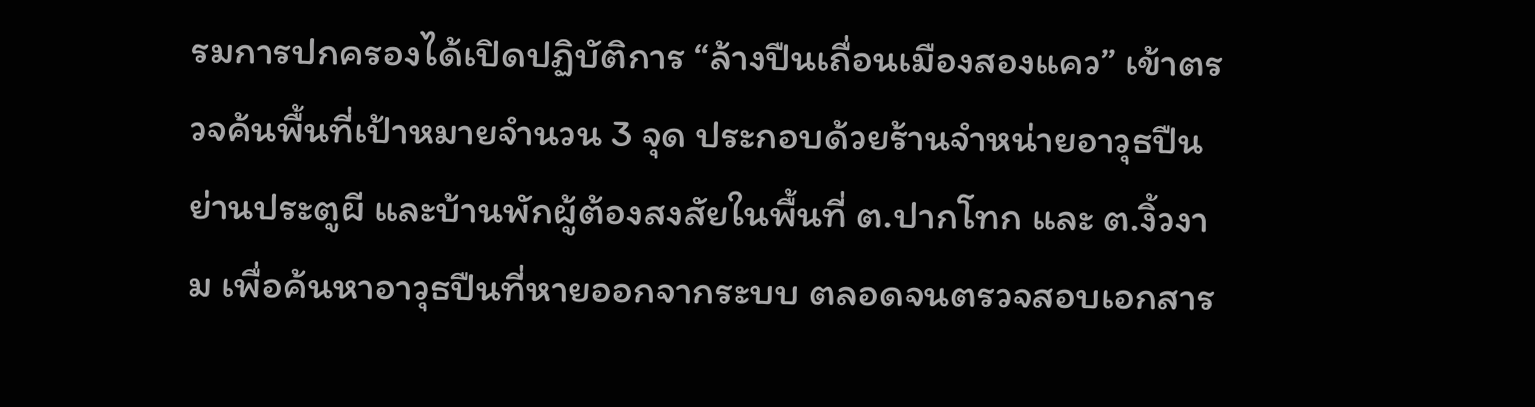รมการปกครองได้เปิดปฏิบัติการ “ล้างปืนเถื่อนเมืองสองแคว” เข้าตรวจค้นพื้นที่เป้าหมายจำนวน 3 จุด ประกอบด้วยร้านจำหน่ายอาวุธปืนย่านประตูผี และบ้านพักผู้ต้องสงสัยในพื้นที่ ต.ปากโทก และ ต.งิ้วงาม เพื่อค้นหาอาวุธปืนที่หายออกจากระบบ ตลอดจนตรวจสอบเอกสาร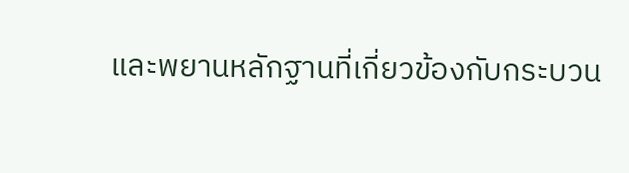และพยานหลักฐานที่เกี่ยวข้องกับกระบวน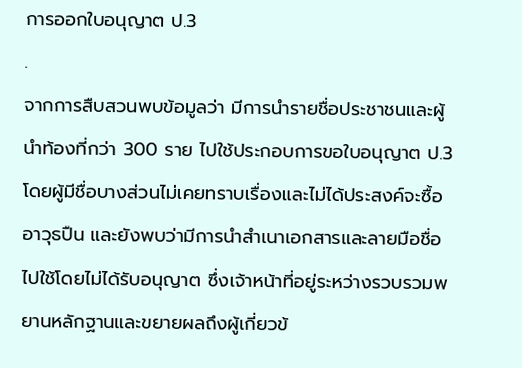การออกใบอนุญาต ป.3
.
จากการสืบสวนพบข้อมูลว่า มีการนำรายชื่อประชาชนและผู้นำท้องที่กว่า 300 ราย ไปใช้ประกอบการขอใบอนุญาต ป.3 โดยผู้มีชื่อบางส่วนไม่เคยทราบเรื่องและไม่ได้ประสงค์จะซื้ออาวุธปืน และยังพบว่ามีการนำสำเนาเอกสารและลายมือชื่อไปใช้โดยไม่ได้รับอนุญาต ซึ่งเจ้าหน้าที่อยู่ระหว่างรวบรวมพยานหลักฐานและขยายผลถึงผู้เกี่ยวข้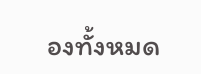องทั้งหมด